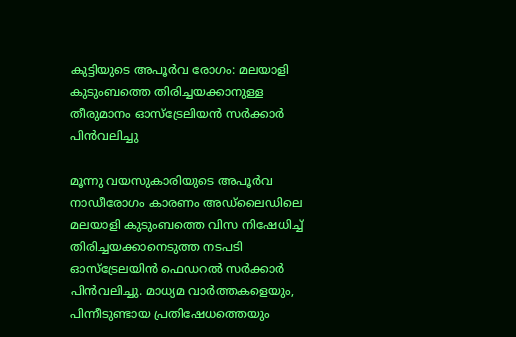കുട്ടിയുടെ അപൂർവ രോഗം: മലയാളി കുടുംബത്തെ തിരിച്ചയക്കാനുള്ള തീരുമാനം ഓസ്ട്രേലിയൻ സർക്കാർ പിൻവലിച്ചു

മൂന്നു വയസുകാരിയുടെ അപൂർവ നാഡീരോഗം കാരണം അഡ്ലൈഡിലെ മലയാളി കുടുംബത്തെ വിസ നിഷേധിച്ച് തിരിച്ചയക്കാനെടുത്ത നടപടി ഓസ്ട്രേലയിൻ ഫെഡറൽ സർക്കാർ പിൻവലിച്ചു. മാധ്യമ വാർത്തകളെയും, പിന്നീടുണ്ടായ പ്രതിഷേധത്തെയും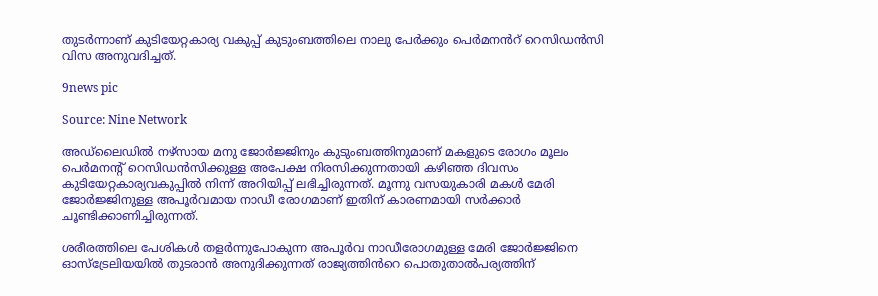തുടർന്നാണ് കുടിയേറ്റകാര്യ വകുപ്പ് കുടുംബത്തിലെ നാലു പേർക്കും പെർമനൻറ് റെസിഡൻസി വിസ അനുവദിച്ചത്.

9news pic

Source: Nine Network

അഡ്ലൈഡിൽ നഴ്സായ മനു ജോർജ്ജിനും കുടുംബത്തിനുമാണ് മകളുടെ രോഗം മൂലം പെർമനന്റ് റെസിഡൻസിക്കുള്ള അപേക്ഷ നിരസിക്കുന്നതായി കഴിഞ്ഞ ദിവസം കുടിയേറ്റകാര്യവകുപ്പിൽ നിന്ന് അറിയിപ്പ് ലഭിച്ചിരുന്നത്. മൂന്നു വസയുകാരി മകൾ മേരി ജോർജ്ജിനുള്ള അപൂർവമായ നാഡീ രോഗമാണ് ഇതിന് കാരണമായി സർക്കാർ ചൂണ്ടിക്കാണിച്ചിരുന്നത്.

ശരീരത്തിലെ പേശികൾ തളർന്നുപോകുന്ന അപൂർവ നാഡീരോഗമുള്ള മേരി ജോർജ്ജിനെ ഓസ്ട്രേലിയയിൽ തുടരാൻ അനുദിക്കുന്നത് രാജ്യത്തിൻറെ പൊതുതാൽപര്യത്തിന്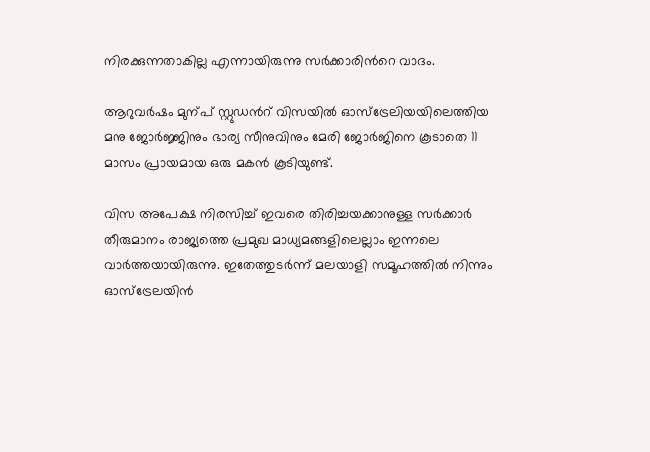നിരക്കുന്നതാകില്ല എന്നായിരുന്നു സർക്കാരിൻറെ വാദം.

ആറുവർഷം മുന്പ് സ്റ്റുഡൻറ് വിസയിൽ ഓസ്ട്രേലിയയിലെത്തിയ മനു ജോർജ്ജിനും ഭാര്യ സീനുവിനും മേരി ജോർജിനെ കൂടാതെ 11  മാസം പ്രായമായ ഒരു മകൻ കൂടിയുണ്ട്.

വിസ അപേക്ഷ നിരസിച്ച് ഇവരെ തിരിച്ചയക്കാനുള്ള സർക്കാർ തീരുമാനം രാജ്യത്തെ പ്രമുഖ മാധ്യമങ്ങളിലെല്ലാം ഇന്നലെ വാർത്തയായിരുന്നു. ഇതേത്തുടർന്ന് മലയാളി സമൂഹത്തിൽ നിന്നും ഓസ്ട്രേലയിൻ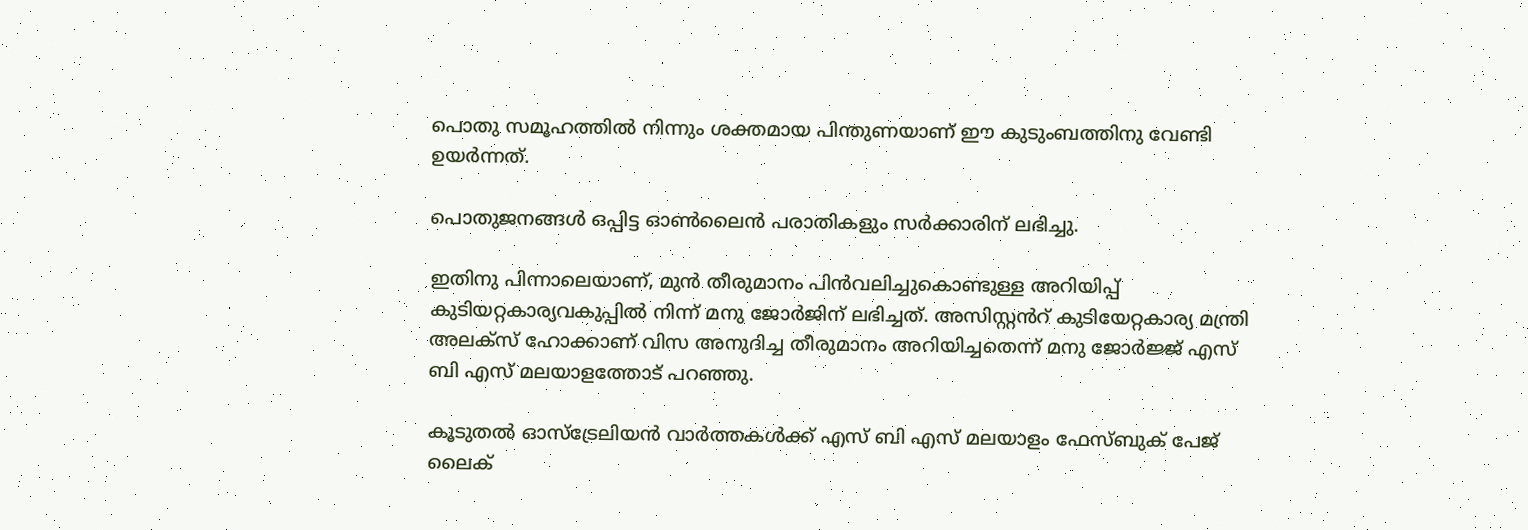പൊതു സമൂഹത്തിൽ നിന്നും ശക്തമായ പിന്തുണയാണ് ഈ കുടുംബത്തിനു വേണ്ടി ഉയർന്നത്.

പൊതുജനങ്ങൾ ഒപ്പിട്ട ഓൺലൈൻ പരാതികളും സർക്കാരിന് ലഭിച്ചു.

ഇതിനു പിന്നാലെയാണ്, മുൻ തീരുമാനം പിൻവലിച്ചുകൊണ്ടുള്ള അറിയിപ്പ് കുടിയറ്റകാര്യവകുപ്പിൽ നിന്ന് മനു ജോർജിന് ലഭിച്ചത്. അസിസ്റ്റൻറ് കുടിയേറ്റകാര്യ മന്ത്രി അലക്സ് ഹോക്കാണ് വിസ അനുദിച്ച തീരുമാനം അറിയിച്ചതെന്ന് മനു ജോർജ്ജ് എസ് ബി എസ് മലയാളത്തോട് പറഞ്ഞു.

കൂടുതൽ ഓസ്‌ട്രേലിയൻ വാർത്തകൾക്ക് എസ് ബി എസ് മലയാളം ഫേസ്ബുക് പേജ് ലൈക്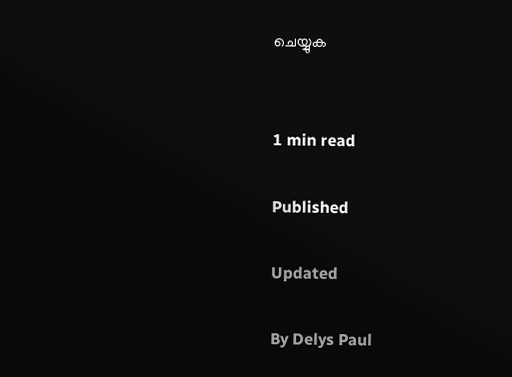ചെയ്യുക


1 min read

Published

Updated

By Delys Paul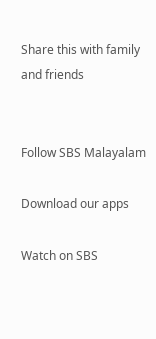Share this with family and friends


Follow SBS Malayalam

Download our apps

Watch on SBS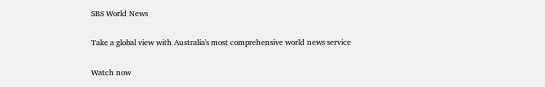SBS World News

Take a global view with Australia's most comprehensive world news service

Watch now